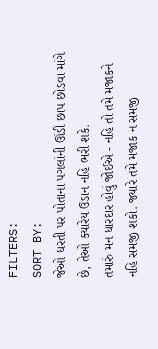FILTERS:
SORT BY:
જેઓ ધરતી પર પોતાના પગલાંની ઊંડી છાપ છોડવા માંગે છે, તેઓ ક્યારેય ઉડાન નહિ ભરી શકે.
તમારું મન ધારદાર હોવું જોઈએ - નહિ તો તમે મજાકને નહિ સમજી શકો. જ્યારે તમે મજાક ન સમજી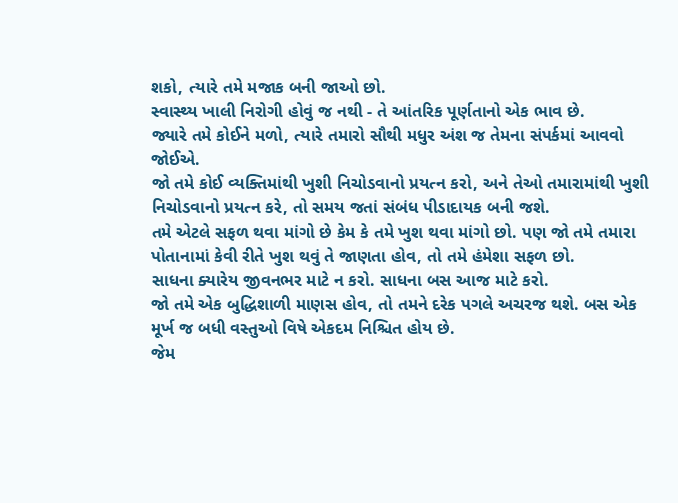શકો, ત્યારે તમે મજાક બની જાઓ છો.
સ્વાસ્થ્ય ખાલી નિરોગી હોવું જ નથી - તે આંતરિક પૂર્ણતાનો એક ભાવ છે.
જ્યારે તમે કોઈને મળો, ત્યારે તમારો સૌથી મધુર અંશ જ તેમના સંપર્કમાં આવવો જોઈએ.
જો તમે કોઈ વ્યક્તિમાંથી ખુશી નિચોડવાનો પ્રયત્ન કરો, અને તેઓ તમારામાંથી ખુશી નિચોડવાનો પ્રયત્ન કરે, તો સમય જતાં સંબંધ પીડાદાયક બની જશે.
તમે એટલે સફળ થવા માંગો છે કેમ કે તમે ખુશ થવા માંગો છો. પણ જો તમે તમારા પોતાનામાં કેવી રીતે ખુશ થવું તે જાણતા હોવ, તો તમે હંમેશા સફળ છો.
સાધના ક્યારેય જીવનભર માટે ન કરો. સાધના બસ આજ માટે કરો.
જો તમે એક બુદ્ધિશાળી માણસ હોવ, તો તમને દરેક પગલે અચરજ થશે. બસ એક મૂર્ખ જ બધી વસ્તુઓ વિષે એકદમ નિશ્ચિત હોય છે.
જેમ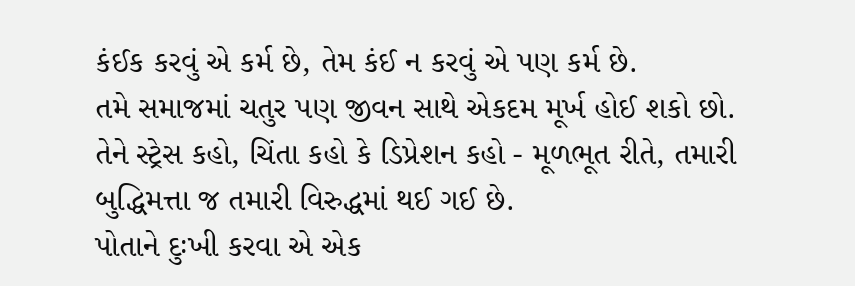કંઈક કરવું એ કર્મ છે, તેમ કંઈ ન કરવું એ પણ કર્મ છે.
તમે સમાજમાં ચતુર પણ જીવન સાથે એકદમ મૂર્ખ હોઈ શકો છો.
તેને સ્ટ્રેસ કહો, ચિંતા કહો કે ડિપ્રેશન કહો - મૂળભૂત રીતે, તમારી બુદ્ધિમત્તા જ તમારી વિરુદ્ધમાં થઈ ગઈ છે.
પોતાને દુઃખી કરવા એ એક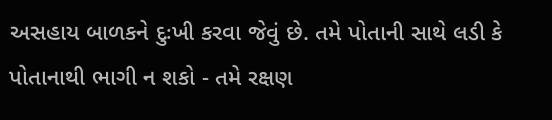અસહાય બાળકને દુઃખી કરવા જેવું છે. તમે પોતાની સાથે લડી કે પોતાનાથી ભાગી ન શકો - તમે રક્ષણ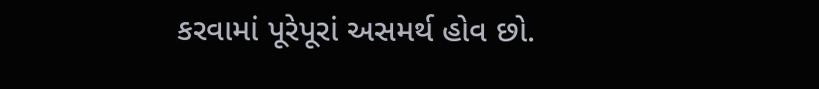કરવામાં પૂરેપૂરાં અસમર્થ હોવ છો.